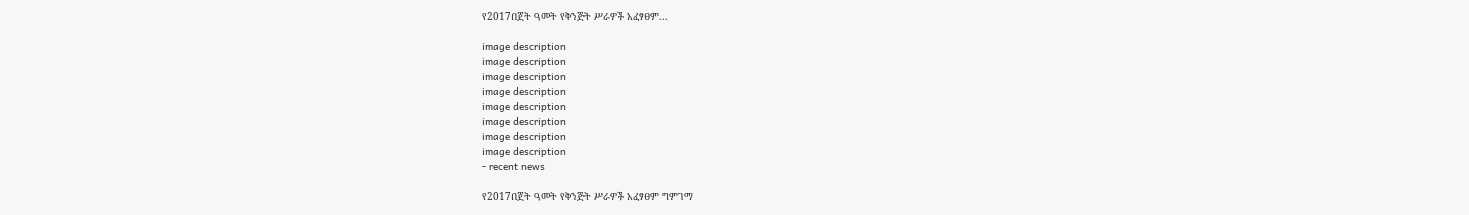የ2017በጀት ዓመት የቅንጅት ሥራዎች አፈፃፀም...

image description
image description
image description
image description
image description
image description
image description
image description
- recent news

የ2017በጀት ዓመት የቅንጅት ሥራዎች አፈፃፀም ግምገማ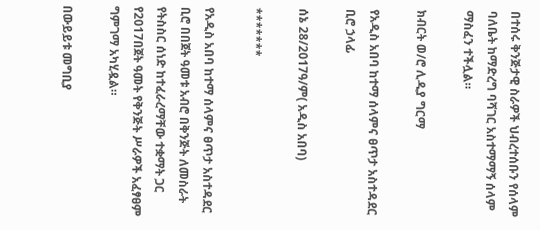በተሰሩ ቅንጅታዊ ስራዎች ህብረተሰቡን የሰላም ባለቤት ከማድረግ ባሻገር አስተማማኝ ሰላም ማስፈን ተችሏል።

ክብርት ወ/ሮ ሊዲያ ግርማ

የአዲስ አበባ ከተማ ሰላምና ፀጥታ አስተዳደር ቢሮ ኃላፊ

ሰኔ 28/2017ዓ/ም( አዲስ አበባ)

*******

የአዲስ አበባ ከተማ ሰላምና ፀጥታ አስተዳደር ቢሮ በበጀት ዓመቱ አብሮ በቅንጅት ለመስራት የትስስር ሰነድ ከተፈራረማቸው ተቋማት ጋር የ2017በጀት ዓመት የቅንጅት ሥራዎች አፈፃፀም ግምገማ አካሂዷል።

በውይይቱ መግቢያ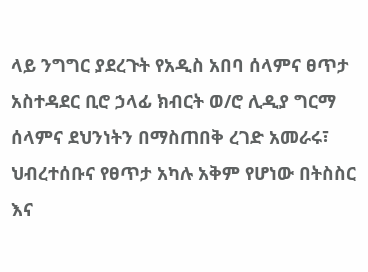ላይ ንግግር ያደረጉት የአዲስ አበባ ሰላምና ፀጥታ አስተዳደር ቢሮ ኃላፊ ክብርት ወ/ሮ ሊዲያ ግርማ ሰላምና ደህንነትን በማስጠበቅ ረገድ አመራሩ፣ ህብረተሰቡና የፀጥታ አካሉ አቅም የሆነው በትስስር እና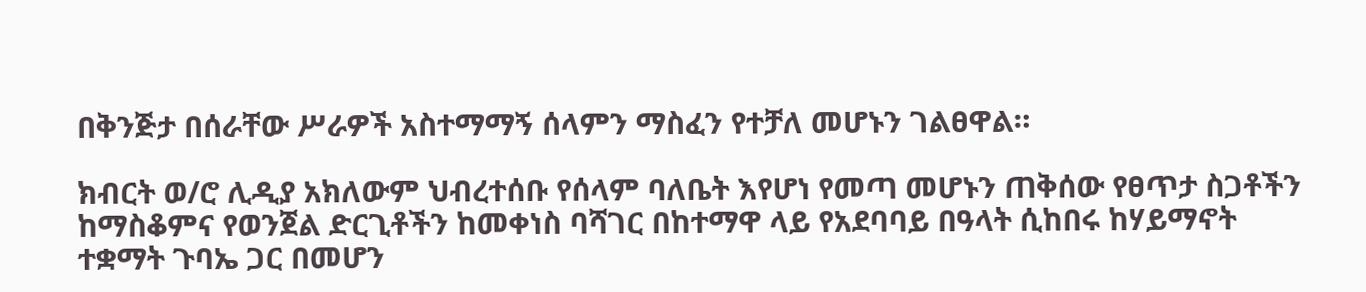በቅንጅታ በሰራቸው ሥራዎች አስተማማኝ ሰላምን ማስፈን የተቻለ መሆኑን ገልፀዋል።

ክብርት ወ/ሮ ሊዲያ አክለውም ህብረተሰቡ የሰላም ባለቤት እየሆነ የመጣ መሆኑን ጠቅሰው የፀጥታ ስጋቶችን ከማስቆምና የወንጀል ድርጊቶችን ከመቀነስ ባሻገር በከተማዋ ላይ የአደባባይ በዓላት ሲከበሩ ከሃይማኖት ተቋማት ጉባኤ ጋር በመሆን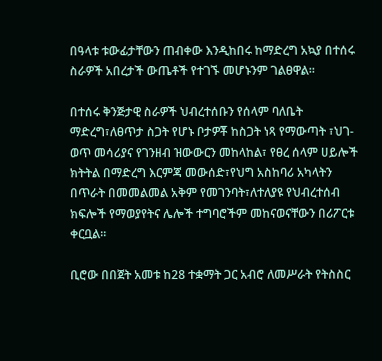በዓላቱ ቱውፊታቸውን ጠብቀው እንዲከበሩ ከማድረግ አኳያ በተሰሩ ስራዎች አበረታች ውጤቶች የተገኙ መሆኑንም ገልፀዋል።

በተሰሩ ቅንጅታዊ ስራዎች ህብረተሰቡን የሰላም ባለቤት ማድረግ፣ለፀጥታ ስጋት የሆኑ ቦታዎቾ ከስጋት ነጻ የማውጣት ፣ህገ-ወጥ መሳሪያና የገንዘብ ዝውውርን መከላከል፣ የፀረ ሰላም ሀይሎች ክትትል በማድረግ እርምጃ መውሰድ፣የህግ አስከባሪ አካላትን በጥራት በመመልመል አቅም የመገንባት፣ለተለያዩ የህብረተሰብ ክፍሎች የማወያየትና ሌሎች ተግባሮችም መከናወናቸውን በሪፖርቱ ቀርቧል።

ቢሮው በበጀት አመቱ ከ28 ተቋማት ጋር አብሮ ለመሥራት የትስስር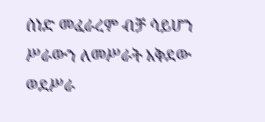ሰነድ መፈራረም ብቻ ሳይሆን ሥራውን ለመሥራት አቅደው ወደሥራ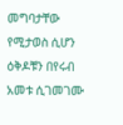መግባታቸው የሚታወስ ሲሆን ዕቅዶቹን በየሩብ አመቱ ሲገመገሙ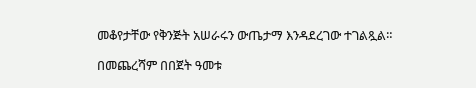መቆየታቸው የቅንጅት አሠራሩን ውጤታማ እንዳደረገው ተገልጿል።

በመጨረሻም በበጀት ዓመቱ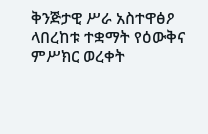ቅንጅታዊ ሥራ አስተዋፅዖ ላበረከቱ ተቋማት የዕውቅና ምሥክር ወረቀት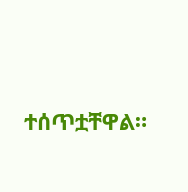ተሰጥቷቸዋል።